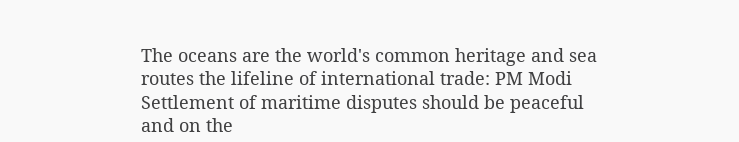The oceans are the world's common heritage and sea routes the lifeline of international trade: PM Modi
Settlement of maritime disputes should be peaceful and on the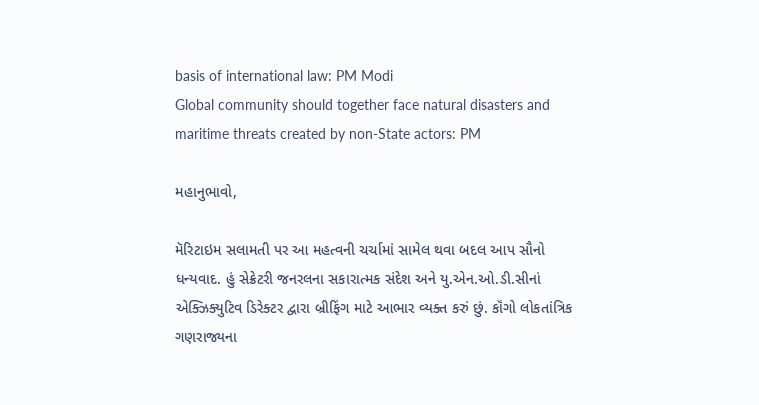basis of international law: PM Modi
Global community should together face natural disasters and maritime threats created by non-State actors: PM

મહાનુભાવો,

મૅરિટાઇમ સલામતી પર આ મહત્વની ચર્ચામાં સામેલ થવા બદલ આપ સૌનો ધન્યવાદ. હું સેક્રેટરી જનરલના સકારાત્મક સંદેશ અને યુ.એન.ઓ.ડી.સીનાં એક્ઝિક્યુટિવ ડિરેક્ટર દ્વારા બ્રીફિંગ માટે આભાર વ્યક્ત કરું છું. કૉંગો લોકતાંત્રિક ગણરાજ્યના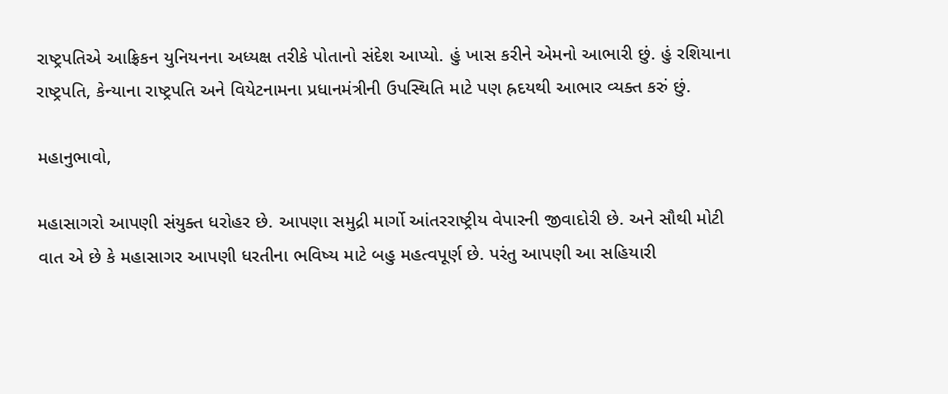રાષ્ટ્રપતિએ આફ્રિકન યુનિયનના અધ્યક્ષ તરીકે પોતાનો સંદેશ આપ્યો. હું ખાસ કરીને એમનો આભારી છું. હું રશિયાના રાષ્ટ્રપતિ, કેન્યાના રાષ્ટ્રપતિ અને વિયેટનામના પ્રધાનમંત્રીની ઉપસ્થિતિ માટે પણ હ્રદયથી આભાર વ્યક્ત કરું છું.

મહાનુભાવો,

મહાસાગરો આપણી સંયુક્ત ધરોહર છે. આપણા સમુદ્રી માર્ગો આંતરરાષ્ટ્રીય વેપારની જીવાદોરી છે. અને સૌથી મોટી વાત એ છે કે મહાસાગર આપણી ધરતીના ભવિષ્ય માટે બહુ મહત્વપૂર્ણ છે. પરંતુ આપણી આ સહિયારી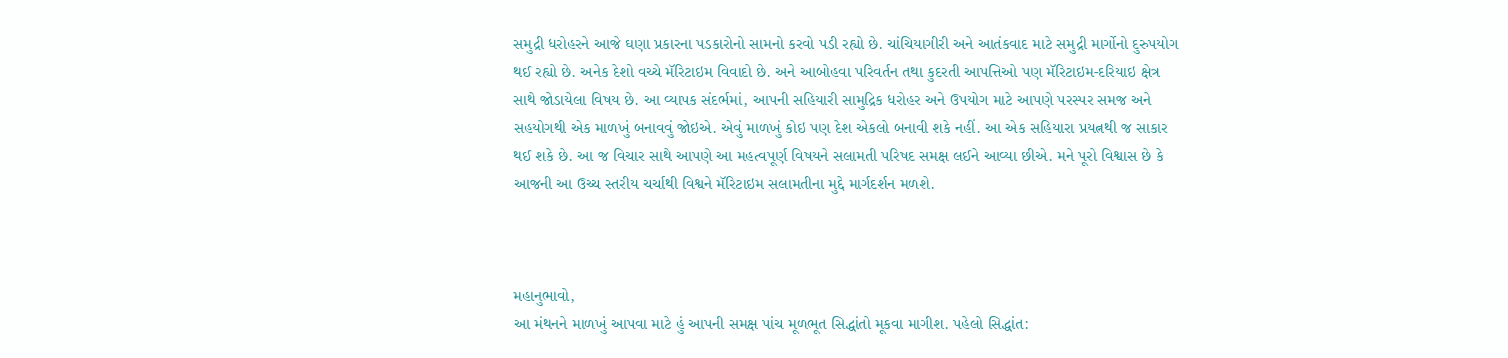સમુદ્રી ધરોહરને આજે ઘણા પ્રકારના પડકારોનો સામનો કરવો પડી રહ્યો છે. ચાંચિયાગીરી અને આતંકવાદ માટે સમુદ્રી માર્ગોનો દુરુપયોગ થઈ રહ્યો છે. અનેક દેશો વચ્ચે મૅરિટાઇમ વિવાદો છે. અને આબોહવા પરિવર્તન તથા કુદરતી આપત્તિઓ પણ મૅરિટાઇમ-દરિયાઇ ક્ષેત્ર સાથે જોડાયેલા વિષય છે. આ વ્યાપક સંદર્ભમાં, આપની સહિયારી સામુદ્રિક ધરોહર અને ઉપયોગ માટે આપણે પરસ્પર સમજ અને સહયોગથી એક માળખું બનાવવું જોઇએ. એવું માળખું કોઇ પણ દેશ એકલો બનાવી શકે નહીં. આ એક સહિયારા પ્રયત્નથી જ સાકાર થઈ શકે છે. આ જ વિચાર સાથે આપણે આ મહત્વપૂર્ણ વિષયને સલામતી પરિષદ સમક્ષ લઈને આવ્યા છીએ. મને પૂરો વિશ્વાસ છે કે આજની આ ઉચ્ચ સ્તરીય ચર્ચાથી વિશ્વને મૅરિટાઇમ સલામતીના મુદ્દે માર્ગદર્શન મળશે.



મહાનુભાવો,
આ મંથનને માળખું આપવા માટે હું આપની સમક્ષ પાંચ મૂળભૂત સિદ્ધાંતો મૂકવા માગીશ. પહેલો સિદ્ધાંત: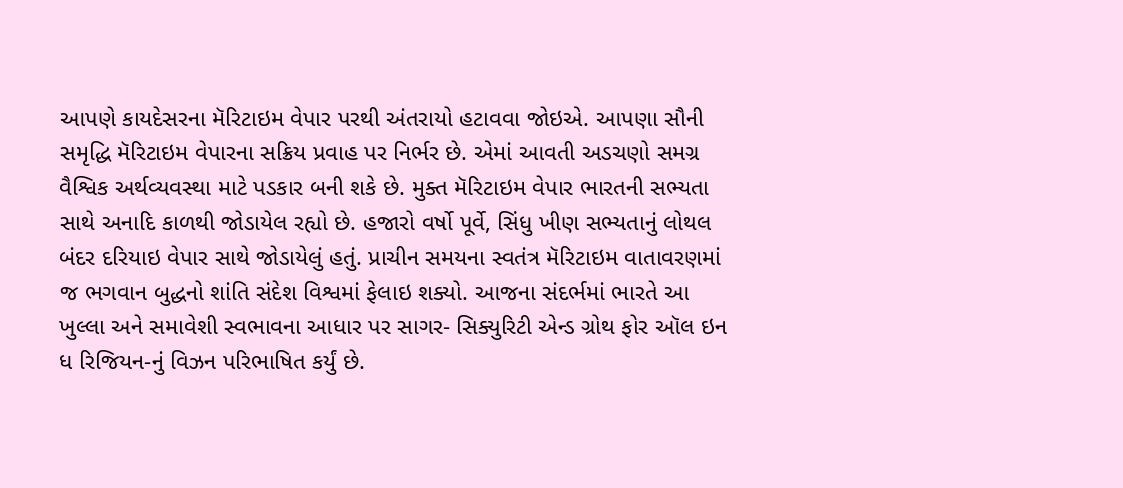આપણે કાયદેસરના મૅરિટાઇમ વેપાર પરથી અંતરાયો હટાવવા જોઇએ. આપણા સૌની સમૃદ્ધિ મૅરિટાઇમ વેપારના સક્રિય પ્રવાહ પર નિર્ભર છે. એમાં આવતી અડચણો સમગ્ર વૈશ્વિક અર્થવ્યવસ્થા માટે પડકાર બની શકે છે. મુક્ત મૅરિટાઇમ વેપાર ભારતની સભ્યતા સાથે અનાદિ કાળથી જોડાયેલ રહ્યો છે. હજારો વર્ષો પૂર્વે, સિંધુ ખીણ સભ્યતાનું લોથલ બંદર દરિયાઇ વેપાર સાથે જોડાયેલું હતું. પ્રાચીન સમયના સ્વતંત્ર મૅરિટાઇમ વાતાવરણમાં જ ભગવાન બુદ્ધનો શાંતિ સંદેશ વિશ્વમાં ફેલાઇ શક્યો. આજના સંદર્ભમાં ભારતે આ ખુલ્લા અને સમાવેશી સ્વભાવના આધાર પર સાગર- સિક્યુરિટી એન્ડ ગ્રોથ ફોર ઑલ ઇન ધ રિજિયન-નું વિઝન પરિભાષિત કર્યું છે.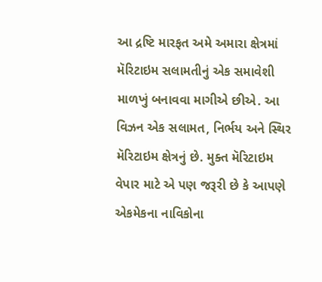આ દ્રષ્ટિ મારફત અમે અમારા ક્ષેત્રમાં મૅરિટાઇમ સલામતીનું એક સમાવેશી માળખું બનાવવા માગીએ છીએ. આ વિઝન એક સલામત, નિર્ભય અને સ્થિર મૅરિટાઇમ ક્ષેત્રનું છે. મુક્ત મૅરિટાઇમ વેપાર માટે એ પણ જરૂરી છે કે આપણે એકમેકના નાવિકોના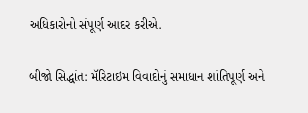અધિકારોનો સંપૂર્ણ આદર કરીએ.

બીજો સિદ્ધાંત: મૅરિટાઇમ વિવાદોનું સમાધાન શાંતિપૂર્ણ અને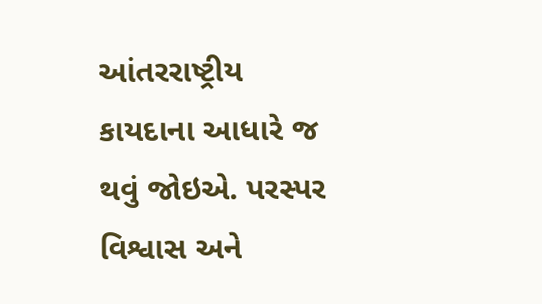આંતરરાષ્ટ્રીય કાયદાના આધારે જ થવું જોઇએ. પરસ્પર વિશ્વાસ અને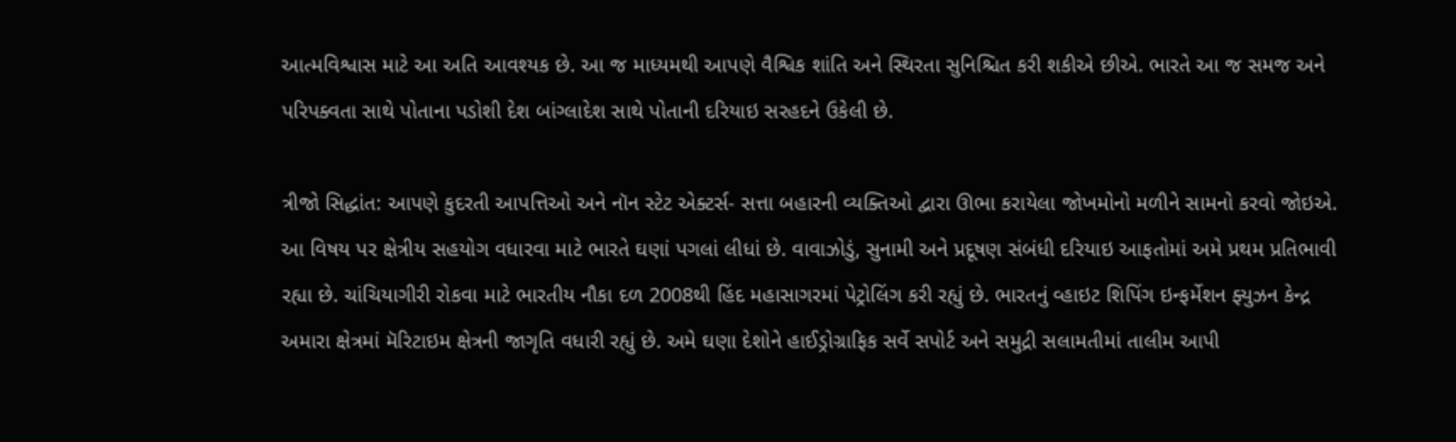આત્મવિશ્વાસ માટે આ અતિ આવશ્યક છે. આ જ માધ્યમથી આપણે વૈશ્વિક શાંતિ અને સ્થિરતા સુનિશ્ચિત કરી શકીએ છીએ. ભારતે આ જ સમજ અને પરિપક્વતા સાથે પોતાના પડોશી દેશ બાંગ્લાદેશ સાથે પોતાની દરિયાઇ સરહદને ઉકેલી છે.

ત્રીજો સિદ્ધાંત: આપણે કુદરતી આપત્તિઓ અને નૉન સ્ટેટ એક્ટર્સ- સત્તા બહારની વ્યક્તિઓ દ્વારા ઊભા કરાયેલા જોખમોનો મળીને સામનો કરવો જોઇએ. આ વિષય પર ક્ષેત્રીય સહયોગ વધારવા માટે ભારતે ઘણાં પગલાં લીધાં છે. વાવાઝોડું, સુનામી અને પ્રદૂષણ સંબંધી દરિયાઇ આફતોમાં અમે પ્રથમ પ્રતિભાવી રહ્યા છે. ચાંચિયાગીરી રોકવા માટે ભારતીય નૌકા દળ 2008થી હિંદ મહાસાગરમાં પેટ્રોલિંગ કરી રહ્યું છે. ભારતનું વ્હાઇટ શિપિંગ ઇન્ફર્મેશન ફ્યુઝન કેન્દ્ર અમારા ક્ષેત્રમાં મૅરિટાઇમ ક્ષેત્રની જાગૃતિ વધારી રહ્યું છે. અમે ઘણા દેશોને હાઈડ્રોગ્રાફિક સર્વે સપોર્ટ અને સમુદ્રી સલામતીમાં તાલીમ આપી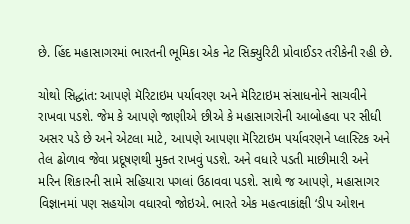છે. હિંદ મહાસાગરમાં ભારતની ભૂમિકા એક નેટ સિક્યુરિટી પ્રોવાઈડર તરીકેની રહી છે.

ચોથો સિદ્ધાંત: આપણે મૅરિટાઇમ પર્યાવરણ અને મૅરિટાઇમ સંસાધનોને સાચવીને રાખવા પડશે. જેમ કે આપણે જાણીએ છીએ કે મહાસાગરોની આબોહવા પર સીધી અસર પડે છે અને એટલા માટે, આપણે આપણા મૅરિટાઇમ પર્યાવરણને પ્લાસ્ટિક અને તેલ ઢોળાવ જેવા પ્રદૂષણથી મુક્ત રાખવું પડશે. અને વધારે પડતી માછીમારી અને મરિન શિકારની સામે સહિયારા પગલાં ઉઠાવવા પડશે. સાથે જ આપણે, મહાસાગર વિજ્ઞાનમાં પણ સહયોગ વધારવો જોઇએ. ભારતે એક મહત્વાકાંક્ષી ‘ડીપ ઓશન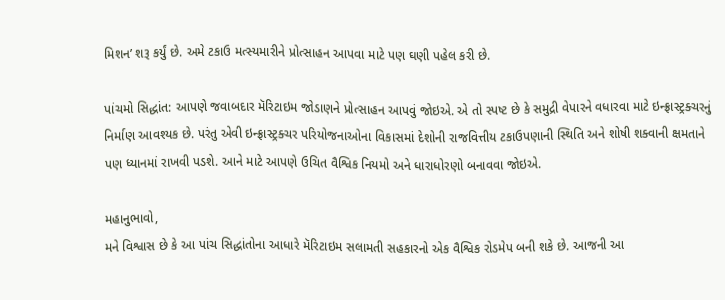મિશન’ શરૂ કર્યું છે. અમે ટકાઉ મત્સ્યમારીને પ્રોત્સાહન આપવા માટે પણ ઘણી પહેલ કરી છે.

પાંચમો સિદ્ધાંત: આપણે જવાબદાર મૅરિટાઇમ જોડાણને પ્રોત્સાહન આપવું જોઇએ. એ તો સ્પષ્ટ છે કે સમુદ્રી વેપારને વધારવા માટે ઇન્ફ્રાસ્ટ્રક્ચરનું નિર્માણ આવશ્યક છે. પરંતુ એવી ઇન્ફ્રાસ્ટ્રક્ચર પરિયોજનાઓના વિકાસમાં દેશોની રાજવિત્તીય ટકાઉપણાની સ્થિતિ અને શોષી શક્વાની ક્ષમતાને પણ ધ્યાનમાં રાખવી પડશે. આને માટે આપણે ઉચિત વૈશ્વિક નિયમો અને ધારાધોરણો બનાવવા જોઇએ.

મહાનુભાવો,
મને વિશ્વાસ છે કે આ પાંચ સિદ્ધાંતોના આધારે મૅરિટાઇમ સલામતી સહકારનો એક વૈશ્વિક રોડમેપ બની શકે છે. આજની આ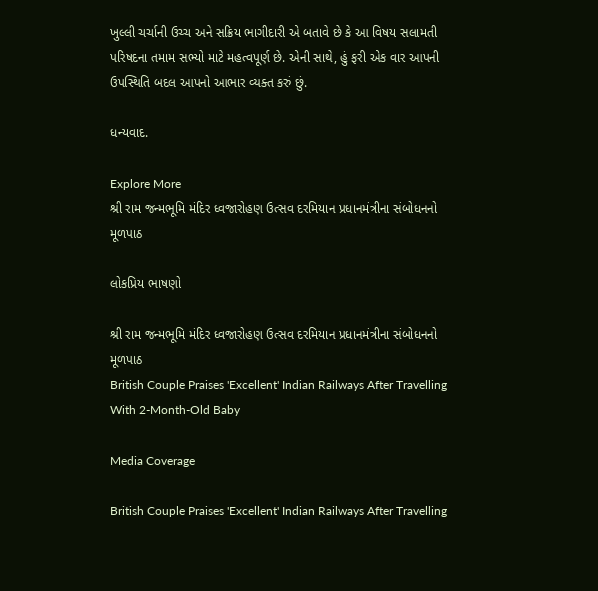ખુલ્લી ચર્ચાની ઉચ્ચ અને સક્રિય ભાગીદારી એ બતાવે છે કે આ વિષય સલામતી પરિષદના તમામ સભ્યો માટે મહત્વપૂર્ણ છે. એની સાથે, હું ફરી એક વાર આપની ઉપસ્થિતિ બદલ આપનો આભાર વ્યક્ત કરું છું.

ધન્યવાદ.

Explore More
શ્રી રામ જન્મભૂમિ મંદિર ધ્વજારોહણ ઉત્સવ દરમિયાન પ્રધાનમંત્રીના સંબોધનનો મૂળપાઠ

લોકપ્રિય ભાષણો

શ્રી રામ જન્મભૂમિ મંદિર ધ્વજારોહણ ઉત્સવ દરમિયાન પ્રધાનમંત્રીના સંબોધનનો મૂળપાઠ
British Couple Praises 'Excellent' Indian Railways After Travelling With 2-Month-Old Baby

Media Coverage

British Couple Praises 'Excellent' Indian Railways After Travelling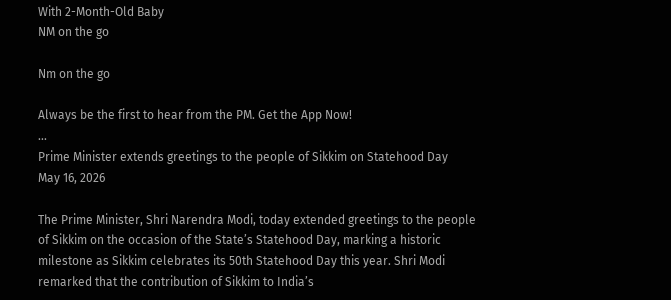With 2-Month-Old Baby
NM on the go

Nm on the go

Always be the first to hear from the PM. Get the App Now!
...
Prime Minister extends greetings to the people of Sikkim on Statehood Day
May 16, 2026

The Prime Minister, Shri Narendra Modi, today extended greetings to the people of Sikkim on the occasion of the State’s Statehood Day, marking a historic milestone as Sikkim celebrates its 50th Statehood Day this year. Shri Modi remarked that the contribution of Sikkim to India’s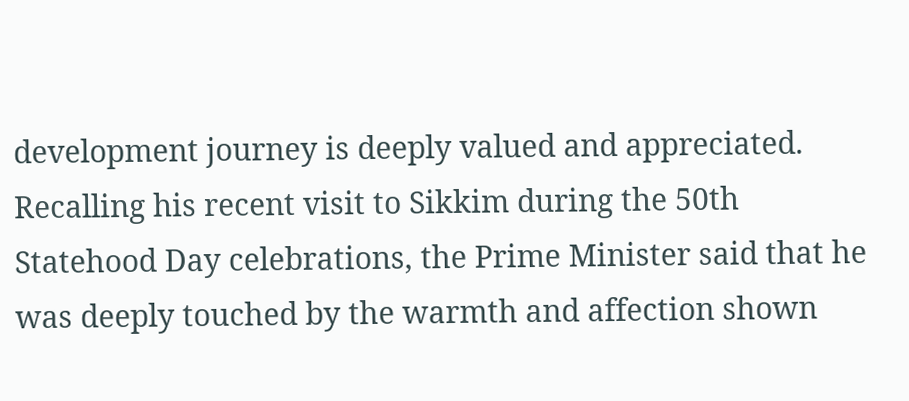development journey is deeply valued and appreciated. Recalling his recent visit to Sikkim during the 50th Statehood Day celebrations, the Prime Minister said that he was deeply touched by the warmth and affection shown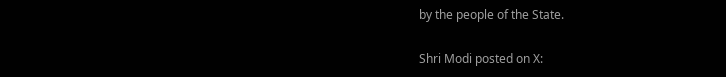by the people of the State.

Shri Modi posted on X: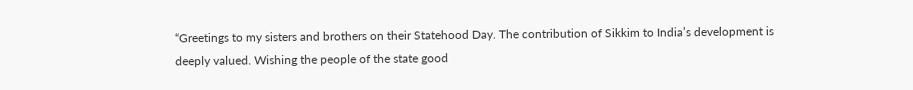“Greetings to my sisters and brothers on their Statehood Day. The contribution of Sikkim to India’s development is deeply valued. Wishing the people of the state good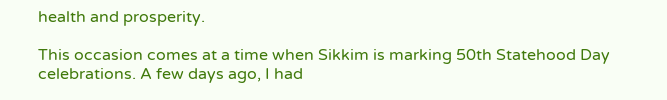health and prosperity.

This occasion comes at a time when Sikkim is marking 50th Statehood Day celebrations. A few days ago, I had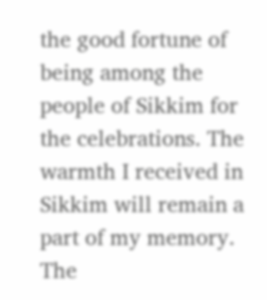the good fortune of being among the people of Sikkim for the celebrations. The warmth I received in Sikkim will remain a part of my memory. The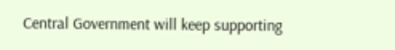Central Government will keep supporting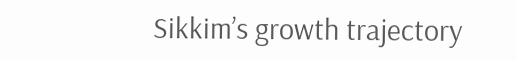Sikkim’s growth trajectory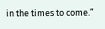in the times to come.”